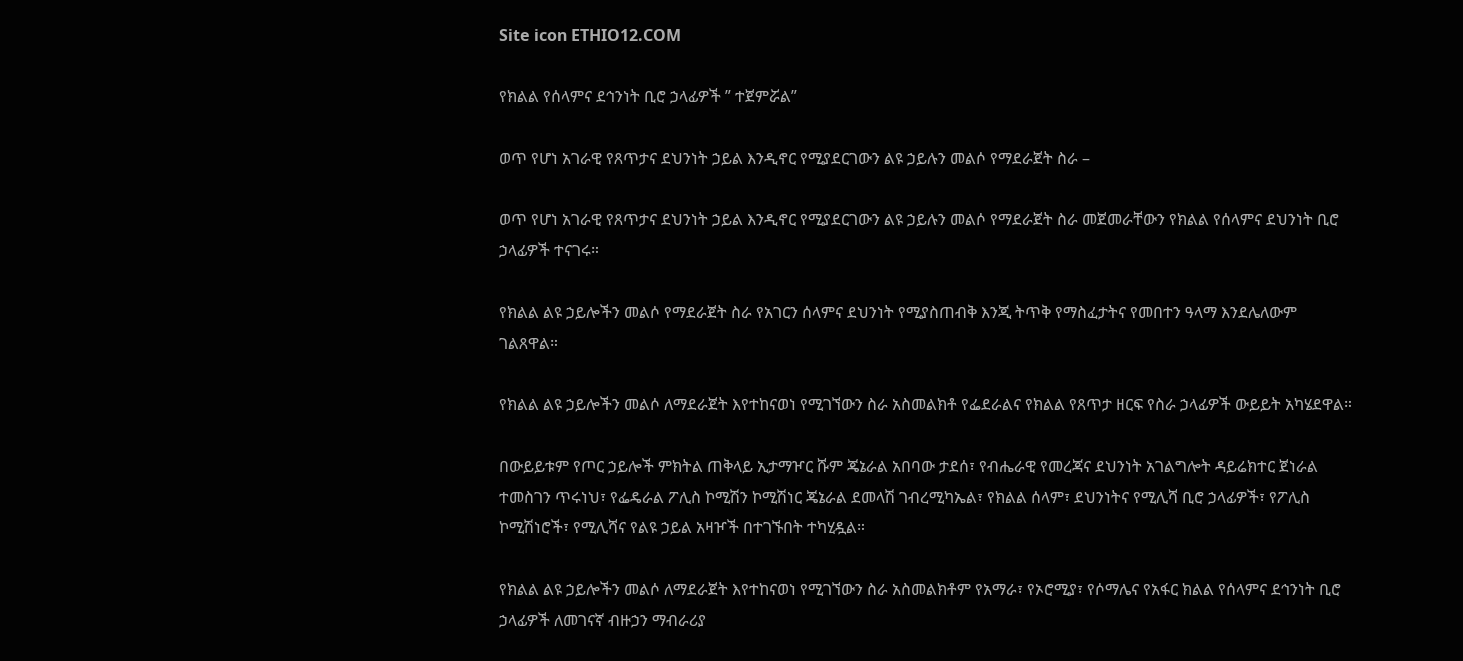Site icon ETHIO12.COM

የክልል የሰላምና ደኅንነት ቢሮ ኃላፊዎች ” ተጀምሯል”

ወጥ የሆነ አገራዊ የጸጥታና ደህንነት ኃይል እንዲኖር የሚያደርገውን ልዩ ኃይሉን መልሶ የማደራጀት ስራ –

ወጥ የሆነ አገራዊ የጸጥታና ደህንነት ኃይል እንዲኖር የሚያደርገውን ልዩ ኃይሉን መልሶ የማደራጀት ስራ መጀመራቸውን የክልል የሰላምና ደህንነት ቢሮ ኃላፊዎች ተናገሩ።

የክልል ልዩ ኃይሎችን መልሶ የማደራጀት ስራ የአገርን ሰላምና ደህንነት የሚያስጠብቅ እንጂ ትጥቅ የማስፈታትና የመበተን ዓላማ እንደሌለውም ገልጸዋል።

የክልል ልዩ ኃይሎችን መልሶ ለማደራጀት እየተከናወነ የሚገኘውን ስራ አስመልክቶ የፌደራልና የክልል የጸጥታ ዘርፍ የስራ ኃላፊዎች ውይይት አካሄደዋል።

በውይይቱም የጦር ኃይሎች ምክትል ጠቅላይ ኢታማዦር ሹም ጄኔራል አበባው ታደሰ፣ የብሔራዊ የመረጃና ደህንነት አገልግሎት ዳይሬክተር ጀነራል ተመስገን ጥሩነህ፣ የፌዴራል ፖሊስ ኮሚሽን ኮሚሽነር ጄኔራል ደመላሽ ገብረሚካኤል፣ የክልል ሰላም፣ ደህንነትና የሚሊሻ ቢሮ ኃላፊዎች፣ የፖሊስ ኮሚሽነሮች፣ የሚሊሻና የልዩ ኃይል አዛዦች በተገኙበት ተካሂዷል።

የክልል ልዩ ኃይሎችን መልሶ ለማደራጀት እየተከናወነ የሚገኘውን ስራ አስመልክቶም የአማራ፣ የኦሮሚያ፣ የሶማሌና የአፋር ክልል የሰላምና ደኅንነት ቢሮ ኃላፊዎች ለመገናኛ ብዙኃን ማብራሪያ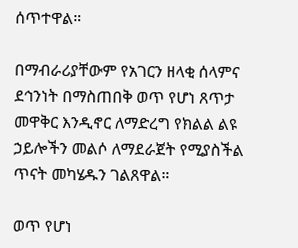ሰጥተዋል።

በማብራሪያቸውም የአገርን ዘላቂ ሰላምና ደኅንነት በማስጠበቅ ወጥ የሆነ ጸጥታ መዋቅር እንዲኖር ለማድረግ የክልል ልዩ ኃይሎችን መልሶ ለማደራጀት የሚያስችል ጥናት መካሄዱን ገልጸዋል።

ወጥ የሆነ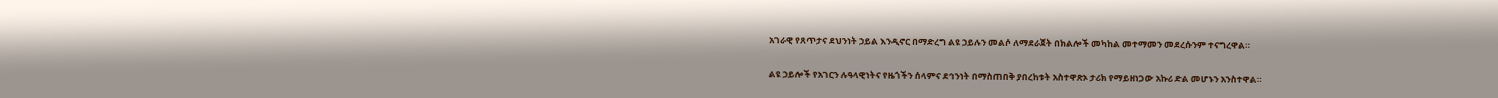አገራዊ የጸጥታና ደህንነት ኃይል እንዲኖር በማድረግ ልዩ ኃይሉን መልሶ ለማደራጀት በክልሎች መካከል መተማመን መደረሱንም ተናግረዋል።

ልዩ ኃይሎች የአገርን ሉዓላዊነትና የዜጎችን ሰላምና ደኅንነት በማስጠበቅ ያበረከቱት አስተዋጽኦ ታሪክ የማይዘነጋው አኩሪ ድል መሆኑን አንስተዋል።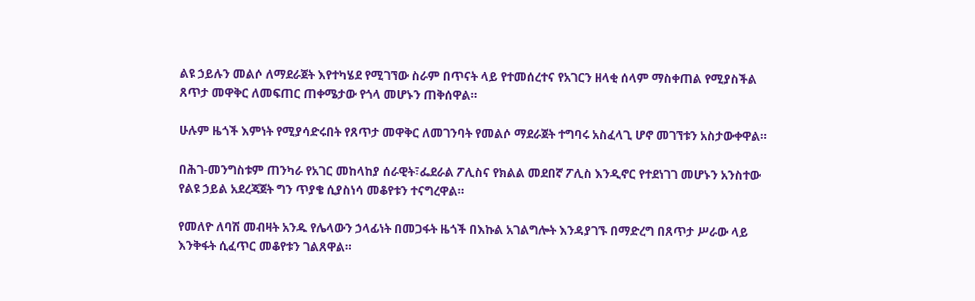ልዩ ኃይሉን መልሶ ለማደራጀት እየተካሄደ የሚገኘው ስራም በጥናት ላይ የተመሰረተና የአገርን ዘላቂ ሰላም ማስቀጠል የሚያስችል ጸጥታ መዋቅር ለመፍጠር ጠቀሜታው የጎላ መሆኑን ጠቅሰዋል።

ሁሉም ዜጎች እምነት የሚያሳድሩበት የጸጥታ መዋቅር ለመገንባት የመልሶ ማደራጀት ተግባሩ አስፈላጊ ሆኖ መገኘቱን አስታውቀዋል።

በሕገ-መንግስቱም ጠንካራ የአገር መከላከያ ሰራዊት፣ፌደራል ፖሊስና የክልል መደበኛ ፖሊስ እንዲኖር የተደነገገ መሆኑን አንስተው የልዩ ኃይል አደረጃጀት ግን ጥያቄ ሲያስነሳ መቆየቱን ተናግረዋል።

የመለዮ ለባሽ መብዛት አንዱ የሌላውን ኃላፊነት በመጋፋት ዜጎች በእኩል አገልግሎት እንዳያገኙ በማድረግ በጸጥታ ሥራው ላይ እንቅፋት ሲፈጥር መቆየቱን ገልጸዋል።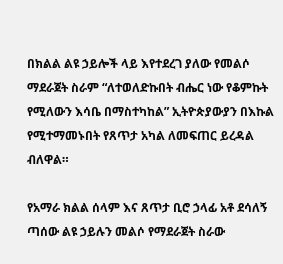በክልል ልዩ ኃይሎች ላይ እየተደረገ ያለው የመልሶ ማደራጀት ስራም “ለተወለድኩበት ብሔር ነው የቆምኩት የሚለውን እሳቤ በማስተካከል” ኢትዮጵያውያን በእኩል የሚተማመኑበት የጸጥታ አካል ለመፍጠር ይረዳል ብለዋል።

የአማራ ክልል ሰላም እና ጸጥታ ቢሮ ኃላፊ አቶ ደሳለኝ ጣሰው ልዩ ኃይሉን መልሶ የማደራጀት ስራው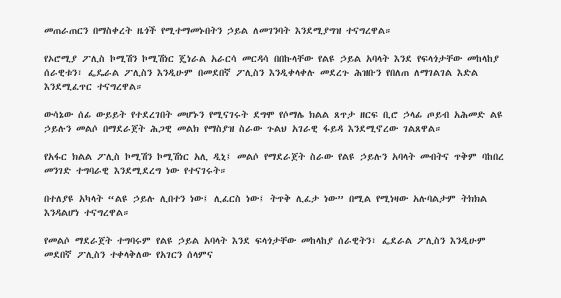መጠራጠርን በማስቀረት ዜጎች የሚተማመኑበትን ኃይል ለመገንባት እንደሚያግዝ ተናግረዋል።

የኦሮሚያ ፖሊስ ኮሚሽን ኮሚሽነር ጄነራል አራርሳ መርዳሳ በበኩላቸው የልዩ ኃይል አባላት እንደ የፍላጎታቸው መከላከያ ሰራዊቱን፣ ፌዴራል ፖሊስን እንዲሁም በመደበኛ ፖሊስን እንዲቀላቀሉ መደረጉ ሕዝቡን የበለጠ ለማገልገል እድል እንደሚፈጥር ተናግረዋል።

ውሳኔው ሰፊ ውይይት የተደረገበት መሆኑን የሚናገሩት ደግሞ የሶማሌ ክልል ጸጥታ ዘርፍ ቢሮ ኃላፊ ጦይብ አሕመድ ልዩ ኃይሉን መልሶ በማደራጀት ሕጋዊ መልክ የማስያዝ ስራው ጉልህ አገራዊ ፋይዳ እንደሚኖረው ገልጸዋል።

የአፋር ክልል ፖሊስ ኮሚሽን ኮሚሽነር አሊ ዲኒ፤ መልሶ የማደራጀት ስራው የልዩ ኃይሉን አባላት መብትና ጥቅም ባከበረ መንገድ ተግባራዊ እንደሚደረግ ነው የተናገሩት።

በተለያዩ አካላት “ልዩ ኃይሉ ሊበተን ነው፤ ሊፈርስ ነው፤ ትጥቅ ሊፈታ ነው” በሚል የሚነዛው አሉባልታም ትክክል እንዳልሆነ ተናግረዋል።

የመልሶ ማደራጀት ተግባሩም የልዩ ኃይል አባላት እንደ ፍላጎታቸው መከላከያ ሰራዊትን፣ ፌደራል ፖሊስን እንዲሁም መደበኛ ፖሊስን ተቀላቅለው የአገርን ሰላምና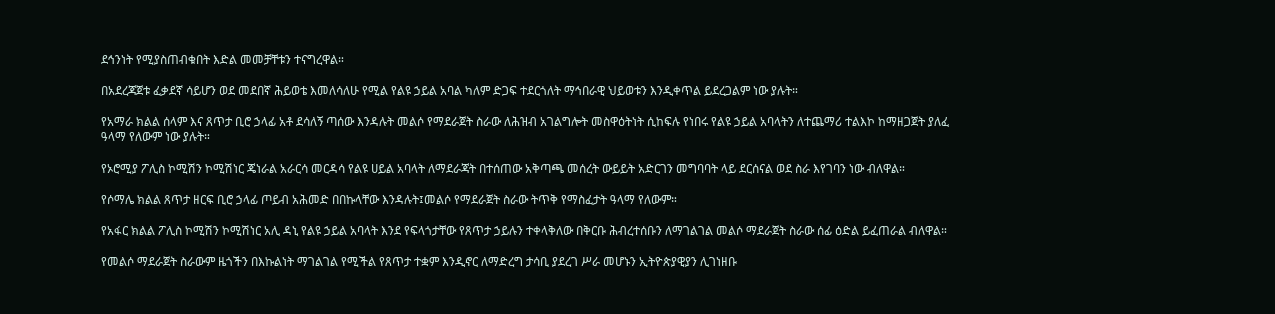ደኅንነት የሚያስጠብቁበት እድል መመቻቸቱን ተናግረዋል።

በአደረጃጀቱ ፈቃደኛ ሳይሆን ወደ መደበኛ ሕይወቴ እመለሳለሁ የሚል የልዩ ኃይል አባል ካለም ድጋፍ ተደርጎለት ማኅበራዊ ህይወቱን እንዲቀጥል ይደረጋልም ነው ያሉት።

የአማራ ክልል ሰላም እና ጸጥታ ቢሮ ኃላፊ አቶ ደሳለኝ ጣሰው እንዳሉት መልሶ የማደራጀት ስራው ለሕዝብ አገልግሎት መስዋዕትነት ሲከፍሉ የነበሩ የልዩ ኃይል አባላትን ለተጨማሪ ተልእኮ ከማዘጋጀት ያለፈ ዓላማ የለውም ነው ያሉት።

የኦሮሚያ ፖሊስ ኮሚሽን ኮሚሽነር ጄነራል አራርሳ መርዳሳ የልዩ ሀይል አባላት ለማደራጃት በተሰጠው አቅጣጫ መሰረት ውይይት አድርገን መግባባት ላይ ደርሰናል ወደ ስራ እየገባን ነው ብለዋል።

የሶማሌ ክልል ጸጥታ ዘርፍ ቢሮ ኃላፊ ጦይብ አሕመድ በበኩላቸው እንዳሉት፤መልሶ የማደራጀት ስራው ትጥቅ የማስፈታት ዓላማ የለውም።

የአፋር ክልል ፖሊስ ኮሚሽን ኮሚሽነር አሊ ዳኒ የልዩ ኃይል አባላት እንደ የፍላጎታቸው የጸጥታ ኃይሉን ተቀላቅለው በቅርቡ ሕብረተሰቡን ለማገልገል መልሶ ማደራጀት ስራው ሰፊ ዕድል ይፈጠራል ብለዋል።

የመልሶ ማደራጀት ስራውም ዜጎችን በእኩልነት ማገልገል የሚችል የጸጥታ ተቋም እንዲኖር ለማድረግ ታሳቢ ያደረገ ሥራ መሆኑን ኢትዮጵያዊያን ሊገነዘቡ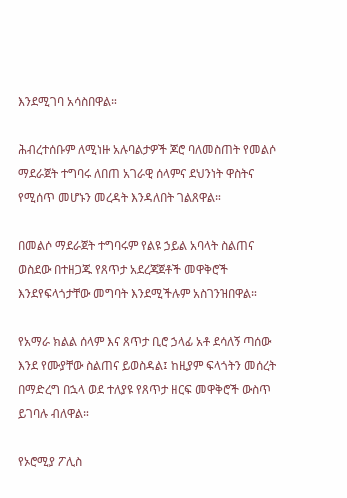እንደሚገባ አሳስበዋል።

ሕብረተሰቡም ለሚነዙ አሉባልታዎች ጆሮ ባለመስጠት የመልሶ ማደራጀት ተግባሩ ለበጠ አገራዊ ሰላምና ደህንነት ዋስትና የሚሰጥ መሆኑን መረዳት እንዳለበት ገልጸዋል።

በመልሶ ማደራጀት ተግባሩም የልዩ ኃይል አባላት ስልጠና ወስደው በተዘጋጁ የጸጥታ አደረጃጀቶች መዋቅሮች እንደየፍላጎታቸው መግባት እንደሚችሉም አስገንዝበዋል።

የአማራ ክልል ሰላም እና ጸጥታ ቢሮ ኃላፊ አቶ ደሳለኝ ጣሰው እንደ የሙያቸው ስልጠና ይወስዳል፤ ከዚያም ፍላጎትን መሰረት በማድረግ በኋላ ወደ ተለያዩ የጸጥታ ዘርፍ መዋቅሮች ውስጥ ይገባሉ ብለዋል።

የኦሮሚያ ፖሊስ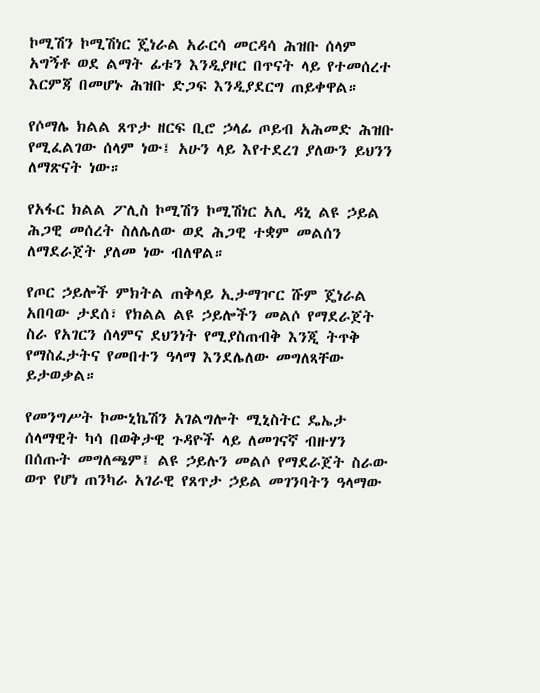ኮሚሽን ኮሚሽነር ጄነራል አራርሳ መርዳሳ ሕዝቡ ሰላም አግኝቶ ወደ ልማት ፊቱን እንዲያዞር በጥናት ላይ የተመሰረተ እርምጃ በመሆኑ ሕዝቡ ድጋፍ እንዲያደርግ ጠይቀዋል።

የሶማሌ ክልል ጸጥታ ዘርፍ ቢሮ ኃላፊ ጦይብ አሕመድ ሕዝቡ የሚፈልገው ሰላም ነው፤ አሁን ላይ እየተደረገ ያለውን ይህንን ለማጽናት ነው።

የአፋር ክልል ፖሊስ ኮሚሽን ኮሚሽነር አሊ ዳኒ ልዩ ኃይል ሕጋዊ መሰረት ስለሌለው ወደ ሕጋዊ ተቋም መልሰን ለማደራጀት ያለመ ነው ብለዋል።

የጦር ኃይሎች ምክትል ጠቅላይ ኢታማዦር ሹም ጄነራል አበባው ታደሰ፣ የክልል ልዩ ኃይሎችን መልሶ የማደራጀት ስራ የአገርን ሰላምና ደህንነት የሚያስጠብቅ እንጂ ትጥቅ የማስፈታትና የመበተን ዓላማ እንደሌለው መግለጻቸው ይታወቃል።

የመንግሥት ኮሙኒኬሽን አገልግሎት ሚኒስትር ዴኤታ ሰላማዊት ካሳ በወቅታዊ ጉዳዮች ላይ ለመገናኛ ብዙሃን በሰጡት መግለጫም፤ ልዩ ኃይሉን መልሶ የማደራጀት ስራው ወጥ የሆነ ጠንካራ አገራዊ የጸጥታ ኃይል መገንባትን ዓላማው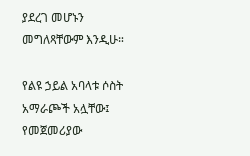ያደረገ መሆኑን መግለጻቸውም እንዲሁ።

የልዩ ኃይል አባላቱ ሶስት አማራጮች አሏቸው፤ የመጀመሪያው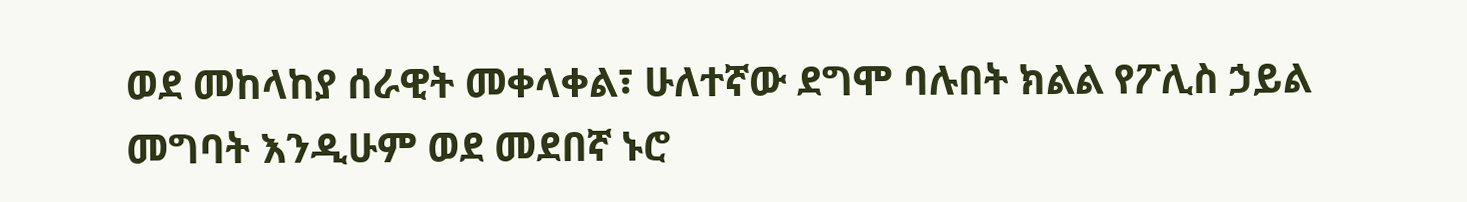ወደ መከላከያ ሰራዊት መቀላቀል፣ ሁለተኛው ደግሞ ባሉበት ክልል የፖሊስ ኃይል መግባት እንዲሁም ወደ መደበኛ ኑሮ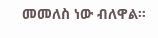መመለስ ነው ብለዋል።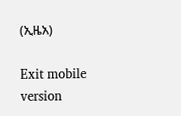(ኢዜአ)

Exit mobile version